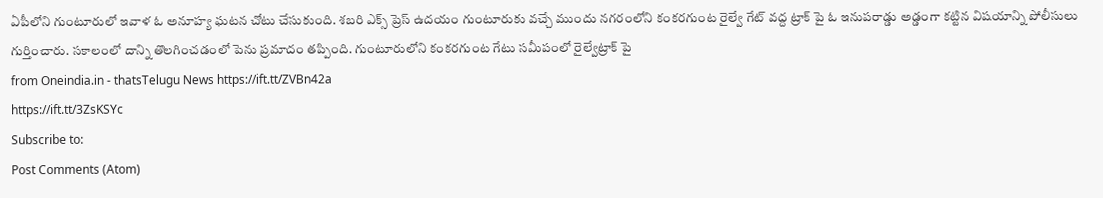ఏపీలోని గుంటూరులో ఇవాళ ఓ అనూహ్య ఘటన చోటు చేసుకుంది. శబరి ఎక్స్ ప్రెస్ ఉదయం గుంటూరుకు వచ్చే ముందు నగరంలోని కంకరగుంట రైల్వే గేట్ వద్ద ట్రాక్ పై ఓ ఇనుపరాడ్డు అడ్డంగా కట్టిన విషయాన్ని పోలీసులు గుర్తించారు. సకాలంలో దాన్ని తొలగించడంలో పెను ప్రమాదం తప్పింది. గుంటూరులోని కంకరగుంట గేటు సమీపంలో రైల్వేట్రాక్ పై
from Oneindia.in - thatsTelugu News https://ift.tt/ZVBn42a
https://ift.tt/3ZsKSYc
Subscribe to:
Post Comments (Atom)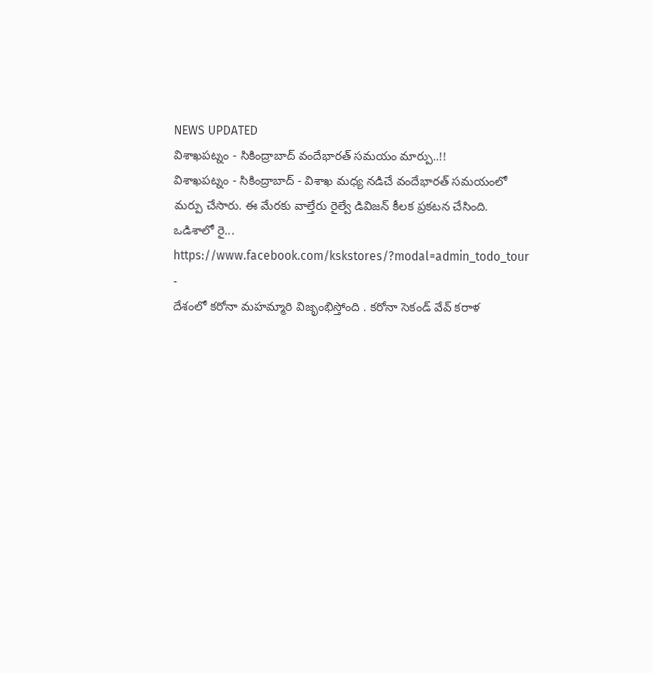NEWS UPDATED
విశాఖపట్నం - సికింద్రాబాద్ వందేభారత్ సమయం మార్పు..!!
విశాఖపట్నం - సికింద్రాబాద్ - విశాఖ మధ్య నడిచే వందేభారత్ సమయంలో మర్పు చేసారు. ఈ మేరకు వాల్తేరు రైల్వే డివిజన్ కీలక ప్రకటన చేసింది. ఒడిశాలో రై...
https://www.facebook.com/kskstores/?modal=admin_todo_tour
-
దేశంలో కరోనా మహమ్మారి విజృంభిస్తోంది . కరోనా సెకండ్ వేవ్ కరాళ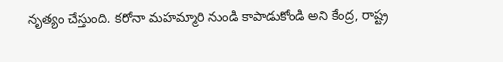నృత్యం చేస్తుంది. కరోనా మహమ్మారి నుండి కాపాడుకోండి అని కేంద్ర, రాష్ట్ర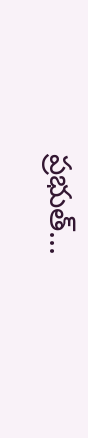ప్రభుత్...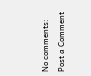No comments:
Post a Comment